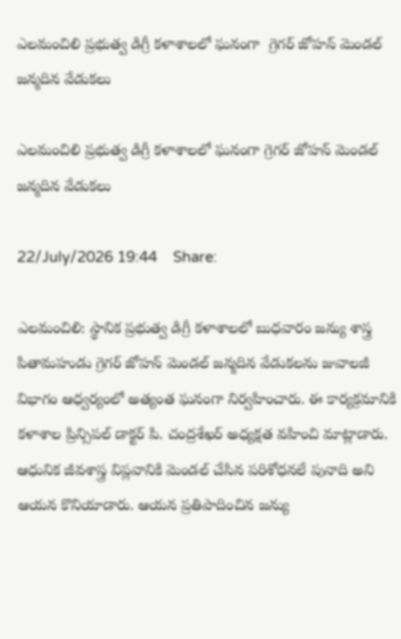ఎలమంచిలి ప్రభుత్వ డిగ్రీ కళాశాలలో ఘనంగా  గ్రెగర్ జోహన్ మెండల్ జన్మదిన వేడుకలు

ఎలమంచిలి ప్రభుత్వ డిగ్రీ కళాశాలలో ఘనంగా గ్రెగర్ జోహన్ మెండల్ జన్మదిన వేడుకలు

22/July/2026 19:44    Share:

ఎలమంచిలి: స్థానిక ప్రభుత్వ డిగ్రీ కళాశాలలో బుధవారం జన్యు శాస్త్ర పితామహుడు గ్రెగర్ జోహన్ మెండల్ జన్మదిన వేడుకలను జువాలజీ విభాగం ఆధ్వర్యంలో అత్యంత ఘనంగా నిర్వహించారు. ఈ కార్యక్రమానికి కళాశాల ప్రిన్సిపల్ డాక్టర్ పి. చంద్రశేఖర్ అధ్యక్షత వహించి మాట్లాడారు. ఆధునిక జీవశాస్త్ర విప్లవానికి మెండల్ చేసిన పరిశోధనలే పునాది అని ఆయన కొనియాడారు. ఆయన ప్రతిపాదించిన జన్యు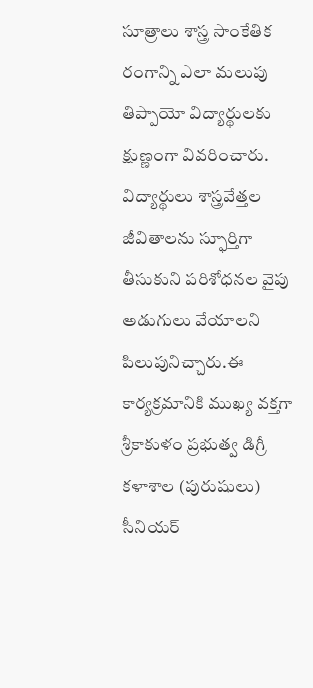సూత్రాలు శాస్త్ర సాంకేతిక రంగాన్ని ఎలా మలుపు తిప్పాయో విద్యార్థులకు క్షుణ్ణంగా వివరించారు. విద్యార్థులు శాస్త్రవేత్తల జీవితాలను స్ఫూర్తిగా తీసుకుని పరిశోధనల వైపు అడుగులు వేయాలని పిలుపునిచ్చారు.ఈ కార్యక్రమానికి ముఖ్య వక్తగా శ్రీకాకుళం ప్రభుత్వ డిగ్రీ కళాశాల (పురుషులు) సీనియర్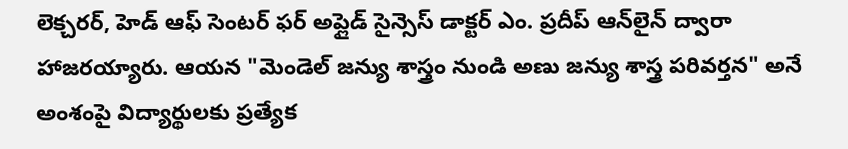లెక్చరర్, హెడ్ ఆఫ్ సెంటర్ ఫర్ అప్లైడ్ సైన్సెస్ డాక్టర్ ఎం. ప్రదీప్ ఆన్‌లైన్ ద్వారా హాజరయ్యారు. ఆయన "మెండెల్ జన్యు శాస్త్రం నుండి అణు జన్యు శాస్త్ర పరివర్తన" అనే అంశంపై విద్యార్థులకు ప్రత్యేక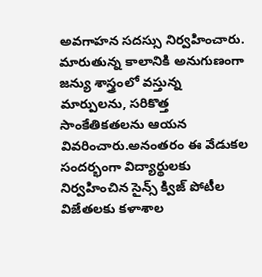అవగాహన సదస్సు నిర్వహించారు. మారుతున్న కాలానికి అనుగుణంగా జన్యు శాస్త్రంలో వస్తున్న మార్పులను, సరికొత్త సాంకేతికతలను ఆయన వివరించారు.అనంతరం ఈ వేడుకల సందర్భంగా విద్యార్థులకు నిర్వహించిన సైన్స్ క్విజ్ పోటీల విజేతలకు కళాశాల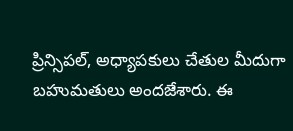ప్రిన్సిపల్, అధ్యాపకులు చేతుల మీదుగా బహుమతులు అందజేశారు. ఈ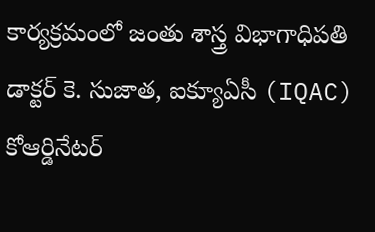కార్యక్రమంలో జంతు శాస్త్ర విభాగాధిపతి డాక్టర్ కె. సుజాత, ఐక్యూఏసీ (IQAC) కోఆర్డినేటర్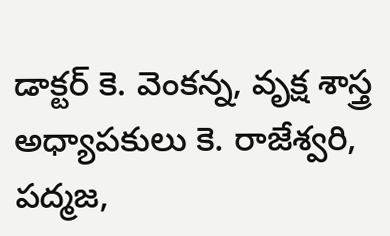డాక్టర్ కె. వెంకన్న, వృక్ష శాస్త్ర అధ్యాపకులు కె. రాజేశ్వరి, పద్మజ,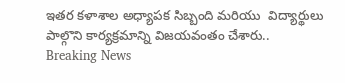ఇతర కళాశాల అధ్యాపక సిబ్బంది మరియు  విద్యార్థులు పాల్గొని కార్యక్రమాన్ని విజయవంతం చేశారు..
Breaking News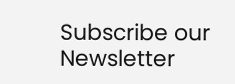Subscribe our Newsletter